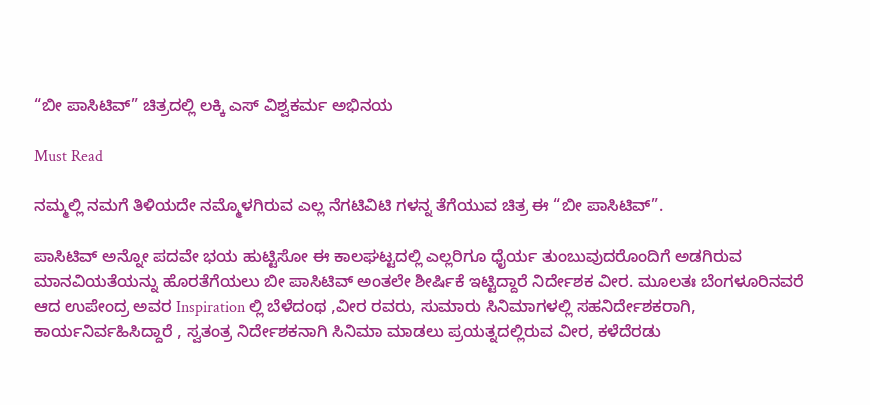“ಬೀ ಪಾಸಿಟಿವ್” ಚಿತ್ರದಲ್ಲಿ ಲಕ್ಕಿ ಎಸ್ ವಿಶ್ವಕರ್ಮ ಅಭಿನಯ

Must Read

ನಮ್ಮಲ್ಲಿ ನಮಗೆ ತಿಳಿಯದೇ ನಮ್ಮೊಳಗಿರುವ ಎಲ್ಲ ನೆಗಟಿವಿಟಿ ಗಳನ್ನ ತೆಗೆಯುವ ಚಿತ್ರ ಈ “ಬೀ ಪಾಸಿಟಿವ್”.

ಪಾಸಿಟಿವ್ ಅನ್ನೋ ಪದವೇ ಭಯ ಹುಟ್ಟಿಸೋ ಈ ಕಾಲಘಟ್ಟದಲ್ಲಿ ಎಲ್ಲರಿಗೂ ಧೈರ್ಯ ತುಂಬುವುದರೊಂದಿಗೆ ಅಡಗಿರುವ ಮಾನವಿಯತೆಯನ್ನು ಹೊರತೆಗೆಯಲು ಬೀ ಪಾಸಿಟಿವ್ ಅಂತಲೇ ಶೀರ್ಷಿಕೆ ಇಟ್ಟಿದ್ದಾರೆ ನಿರ್ದೇಶಕ ವೀರ. ಮೂಲತಃ ಬೆಂಗಳೂರಿನವರೆ ಆದ ಉಪೇಂದ್ರ ಅವರ Inspiration ಲ್ಲಿ ಬೆಳೆದಂಥ ,ವೀರ ರವರು, ಸುಮಾರು ಸಿನಿಮಾಗಳಲ್ಲಿ ಸಹನಿರ್ದೇಶಕರಾಗಿ, ಕಾರ್ಯನಿರ್ವಹಿಸಿದ್ದಾರೆ , ಸ್ವತಂತ್ರ ನಿರ್ದೇಶಕನಾಗಿ ಸಿನಿಮಾ ಮಾಡಲು ಪ್ರಯತ್ನದಲ್ಲಿರುವ ವೀರ, ಕಳೆದೆರಡು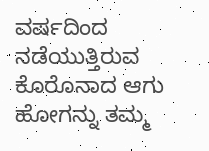ವರ್ಷದಿಂದ ನಡೆಯುತ್ತಿರುವ ಕೊರೊನಾದ ಆಗು ಹೋಗನ್ನು ತಮ್ಮ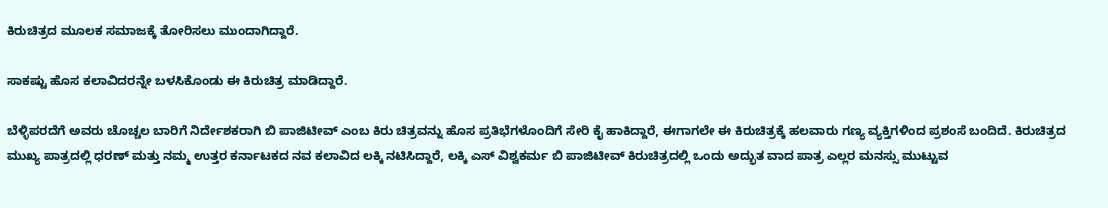ಕಿರುಚಿತ್ರದ ಮೂಲಕ ಸಮಾಜಕ್ಕೆ ತೋರಿಸಲು ಮುಂದಾಗಿದ್ದಾರೆ.

ಸಾಕಷ್ಟು ಹೊಸ ಕಲಾವಿದರನ್ನೇ ಬಳಸಿಕೊಂಡು ಈ ಕಿರುಚಿತ್ರ ಮಾಡಿದ್ದಾರೆ.

ಬೆಳ್ಳಿಪರದೆಗೆ ಅವರು ಚೊಚ್ಚಲ ಬಾರಿಗೆ ನಿರ್ದೇಶಕರಾಗಿ ಬಿ ಪಾಜಿಟೀವ್ ಎಂಬ ಕಿರು ಚಿತ್ರವನ್ನು ಹೊಸ ಪ್ರತಿಭೆಗಳೊಂದಿಗೆ ಸೇರಿ ಕೈ ಹಾಕಿದ್ದಾರೆ, ಈಗಾಗಲೇ ಈ ಕಿರುಚಿತ್ರಕ್ಕೆ ಹಲವಾರು ಗಣ್ಯ ವ್ಯಕ್ತಿಗಳಿಂದ ಪ್ರಶಂಸೆ ಬಂದಿದೆ. ಕಿರುಚಿತ್ರದ ಮುಖ್ಯ ಪಾತ್ರದಲ್ಲಿ ಧರಣ್ ಮತ್ತು ನಮ್ಮ ಉತ್ತರ ಕರ್ನಾಟಕದ ನವ ಕಲಾವಿದ ಲಕ್ಕಿ ನಟಿಸಿದ್ದಾರೆ, ಲಕ್ಕಿ ಎಸ್ ವಿಶ್ವಕರ್ಮ ಬಿ ಪಾಜಿಟೀವ್ ಕಿರುಚಿತ್ರದಲ್ಲಿ ಒಂದು ಅದ್ಭುತ ವಾದ ಪಾತ್ರ ಎಲ್ಲರ ಮನಸ್ಸು ಮುಟ್ಟುವ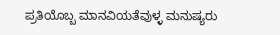ಪ್ರತಿಯೊಬ್ಬ ಮಾನವಿಯತೆವುಳ್ಳ ಮನುಷ್ಯರು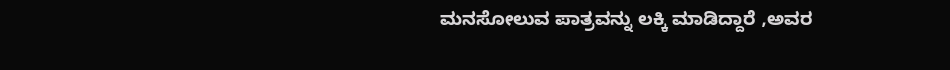ಮನಸೋಲುವ ಪಾತ್ರವನ್ನು ಲಕ್ಕಿ ಮಾಡಿದ್ದಾರೆ ,ಅವರ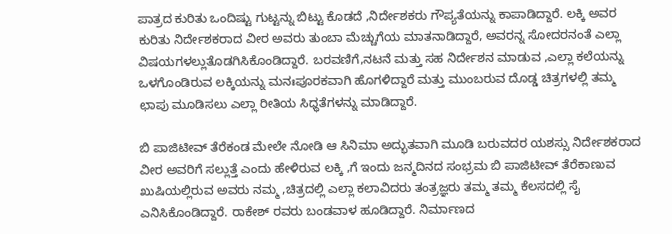ಪಾತ್ರದ ಕುರಿತು ಒಂದಿಷ್ಟು ಗುಟ್ಟನ್ನು ಬಿಟ್ಟು ಕೊಡದೆ ,ನಿರ್ದೇಶಕರು ಗೌಪ್ಯತೆಯನ್ನು ಕಾಪಾಡಿದ್ದಾರೆ. ಲಕ್ಕಿ ಅವರ ಕುರಿತು ನಿರ್ದೇಶಕರಾದ ವೀರ ಅವರು ತುಂಬಾ ಮೆಚ್ಚುಗೆಯ ಮಾತನಾಡಿದ್ದಾರೆ, ಅವರನ್ನ ಸೋದರನಂತೆ ಎಲ್ಲಾ ವಿಷಯಗಳಲ್ಲುತೊಡಗಿಸಿಕೊಂಡಿದ್ದಾರೆ. ಬರವಣಿಗೆ,ನಟನೆ ಮತ್ತು ಸಹ ನಿರ್ದೇಶನ ಮಾಡುವ ,ಎಲ್ಲಾ ಕಲೆಯನ್ನು ಒಳಗೊಂಡಿರುವ ಲಕ್ಕಿಯನ್ನು ಮನಃಪೂರಕವಾಗಿ ಹೊಗಳಿದ್ದಾರೆ ಮತ್ತು ಮುಂಬರುವ ದೊಡ್ಡ ಚಿತ್ರಗಳಲ್ಲಿ ತಮ್ಮ ಛಾಪು ಮೂಡಿಸಲು ಎಲ್ಲಾ ರೀತಿಯ ಸಿಧ್ಧತೆಗಳನ್ನು ಮಾಡಿದ್ದಾರೆ.

ಬಿ ಪಾಜಿಟೀವ್ ತೆರೆಕಂಡ ಮೇಲೇ ನೋಡಿ ಆ ಸಿನಿಮಾ ಅದ್ಭುತವಾಗಿ ಮೂಡಿ ಬರುವದರ ಯಶಸ್ಸು ನಿರ್ದೇಶಕರಾದ ವೀರ ಅವರಿಗೆ ಸಲ್ಲುತ್ತೆ ಎಂದು ಹೇಳಿರುವ ಲಕ್ಕಿ ,ಗೆ ಇಂದು ಜನ್ಮದಿನದ ಸಂಭ್ರಮ ಬಿ ಪಾಜಿಟೀವ್ ತೆರೆಕಾಣುವ ಖುಷಿಯಲ್ಲಿರುವ ಅವರು ನಮ್ಮ ,ಚಿತ್ರದಲ್ಲಿ ಎಲ್ಲಾ ಕಲಾವಿದರು ತಂತ್ರಜ್ಞರು ತಮ್ಮ ತಮ್ಮ ಕೆಲಸದಲ್ಲಿ ಸೈ ಎನಿಸಿಕೊಂಡಿದ್ದಾರೆ. ರಾಕೇಶ್ ರವರು ಬಂಡವಾಳ ಹೂಡಿದ್ದಾರೆ. ನಿರ್ಮಾಣದ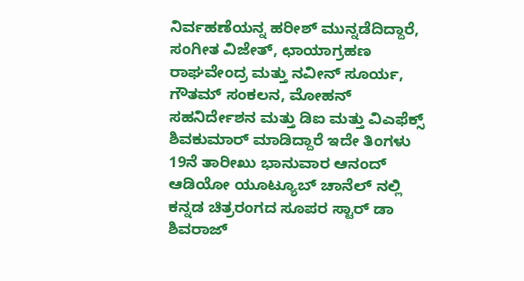ನಿರ್ವಹಣೆಯನ್ನ ಹರೀಶ್ ಮುನ್ನಡೆದಿದ್ದಾರೆ, ಸಂಗೀತ ವಿಜೇತ್, ಛಾಯಾಗ್ರಹಣ ರಾಘವೇಂದ್ರ ಮತ್ತು ನವೀನ್ ಸೂರ್ಯ, ಗೌತಮ್ ಸಂಕಲನ, ಮೋಹನ್ ಸಹನಿರ್ದೇಶನ ಮತ್ತು ಡಿಐ ಮತ್ತು ವಿಎಫೆಕ್ಸ್ ಶಿವಕುಮಾರ್ ಮಾಡಿದ್ದಾರೆ ಇದೇ ತಿಂಗಳು 19ನೆ ತಾರೀಖು ಭಾನುವಾರ ಆನಂದ್ ಆಡಿಯೋ ಯೂಟ್ಯೂಬ್ ಚಾನೆಲ್ ನಲ್ಲಿ ಕನ್ನಡ ಚಿತ್ರರಂಗದ ಸೂಪರ ಸ್ಟಾರ್ ಡಾ ಶಿವರಾಜ್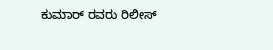ಕುಮಾರ್ ರವರು ರಿಲೀಸ್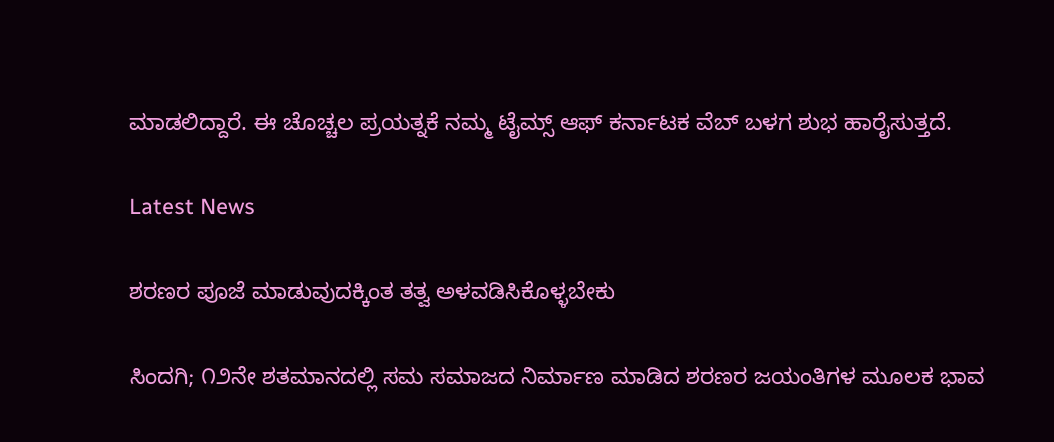ಮಾಡಲಿದ್ದಾರೆ. ಈ ಚೊಚ್ಚಲ ಪ್ರಯತ್ನಕೆ ನಮ್ಮ ಟೈಮ್ಸ್ ಆಫ್ ಕರ್ನಾಟಕ ವೆಬ್ ಬಳಗ ಶುಭ ಹಾರೈಸುತ್ತದೆ.

Latest News

ಶರಣರ ಪೂಜೆ ಮಾಡುವುದಕ್ಕಿಂತ ತತ್ವ ಅಳವಡಿಸಿಕೊಳ್ಳಬೇಕು

ಸಿಂದಗಿ; ೧೨ನೇ ಶತಮಾನದಲ್ಲಿ ಸಮ ಸಮಾಜದ ನಿರ್ಮಾಣ ಮಾಡಿದ ಶರಣರ ಜಯಂತಿಗಳ ಮೂಲಕ ಭಾವ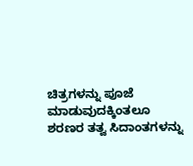ಚಿತ್ರಗಳನ್ನು ಪೂಜೆ ಮಾಡುವುದಕ್ಕಿಂತಲೂ ಶರಣರ ತತ್ವ ಸಿದಾಂತಗಳನ್ನು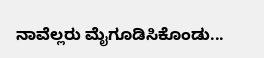ನಾವೆಲ್ಲರು ಮೈಗೂಡಿಸಿಕೊಂಡು...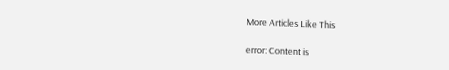More Articles Like This

error: Content is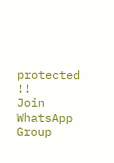protected !!
Join WhatsApp Group